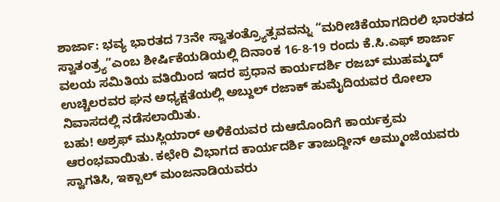ಶಾರ್ಜಾ: ಭವ್ಯ ಭಾರತದ 73ನೇ ಸ್ವಾತಂತ್ರ್ಯೊತ್ಸವವನ್ನು “ಮರೀಚಿಕೆಯಾಗದಿರಲಿ ಭಾರತದ ಸ್ವಾತಂತ್ರ್ಯ”ಎಂಬ ಶೀರ್ಷಿಕೆಯಡಿಯಲ್ಲಿ ದಿನಾಂಕ 16-8-19 ರಂದು ಕೆ.ಸಿ.ಎಫ್ ಶಾರ್ಜಾ ವಲಯ ಸಮಿತಿಯ ವತಿಯಿಂದ ಇದರ ಪ್ರಧಾನ ಕಾರ್ಯದರ್ಶಿ ರಜಬ್ ಮುಹಮ್ಮದ್ ಉಚ್ಚಿಲರವರ ಘನ ಅಧ್ಯಕ್ಷತೆಯಲ್ಲಿ ಅಬ್ದುಲ್ ರಜಾಕ್ ಹುಮೈದಿಯವರ ರೋಲಾ ನಿವಾಸದಲ್ಲಿ ನಡೆಸಲಾಯಿತು.
ಬಹು! ಅಶ್ರಫ್ ಮುಸ್ಲಿಯಾರ್ ಅಳಿಕೆಯವರ ದುಆದೊಂದಿಗೆ ಕಾರ್ಯಕ್ರಮ ಆರಂಭವಾಯಿತು. ಕಛೇರಿ ವಿಭಾಗದ ಕಾರ್ಯದರ್ಶಿ ತಾಜುದ್ದೀನ್ ಅಮ್ಮುಂಜೆಯವರು ಸ್ವಾಗತಿಸಿ, ಇಕ್ಬಾಲ್ ಮಂಜನಾಡಿಯವರು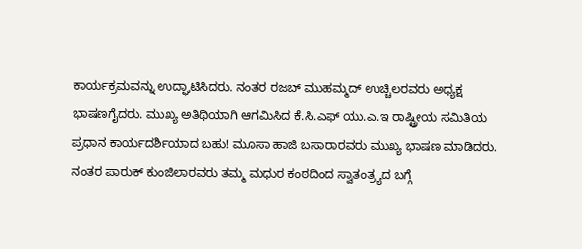ಕಾರ್ಯಕ್ರಮವನ್ನು ಉದ್ಘಾಟಿಸಿದರು. ನಂತರ ರಜಬ್ ಮುಹಮ್ಮದ್ ಉಚ್ಚಿಲರವರು ಅಧ್ಯಕ್ಷ ಭಾಷಣಗೈದರು. ಮುಖ್ಯ ಅತಿಥಿಯಾಗಿ ಆಗಮಿಸಿದ ಕೆ.ಸಿ.ಎಫ್ ಯು.ಎ.ಇ ರಾಷ್ಟ್ರೀಯ ಸಮಿತಿಯ ಪ್ರಧಾನ ಕಾರ್ಯದರ್ಶಿಯಾದ ಬಹು! ಮೂಸಾ ಹಾಜಿ ಬಸಾರಾರವರು ಮುಖ್ಯ ಭಾಷಣ ಮಾಡಿದರು.
ನಂತರ ಪಾರುಕ್ ಕುಂಜಿಲಾರವರು ತಮ್ಮ ಮಧುರ ಕಂಠದಿಂದ ಸ್ವಾತಂತ್ರ್ಯದ ಬಗ್ಗೆ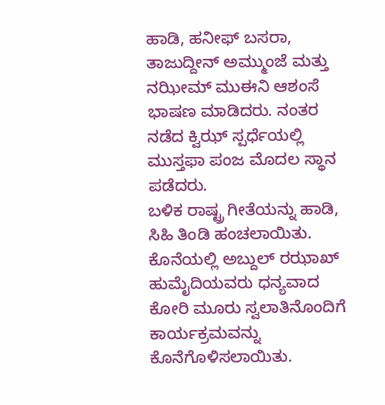ಹಾಡಿ, ಹನೀಫ್ ಬಸರಾ, ತಾಜುದ್ದೀನ್ ಅಮ್ಮುಂಜೆ ಮತ್ತು ನಝೀಮ್ ಮುಈನಿ ಆಶಂಸೆ ಭಾಷಣ ಮಾಡಿದರು. ನಂತರ ನಡೆದ ಕ್ವಿಝ್ ಸ್ಪರ್ಧೆಯಲ್ಲಿ ಮುಸ್ತಫಾ ಪಂಜ ಮೊದಲ ಸ್ಥಾನ ಪಡೆದರು.
ಬಳಿಕ ರಾಷ್ಟ್ರ ಗೀತೆಯನ್ನು ಹಾಡಿ, ಸಿಹಿ ತಿಂಡಿ ಹಂಚಲಾಯಿತು. ಕೊನೆಯಲ್ಲಿ ಅಬ್ದುಲ್ ರಝಾಖ್ ಹುಮೈದಿಯವರು ಧನ್ಯವಾದ ಕೋರಿ ಮೂರು ಸ್ವಲಾತಿನೊಂದಿಗೆ ಕಾರ್ಯಕ್ರಮವನ್ನು ಕೊನೆಗೊಳಿಸಲಾಯಿತು.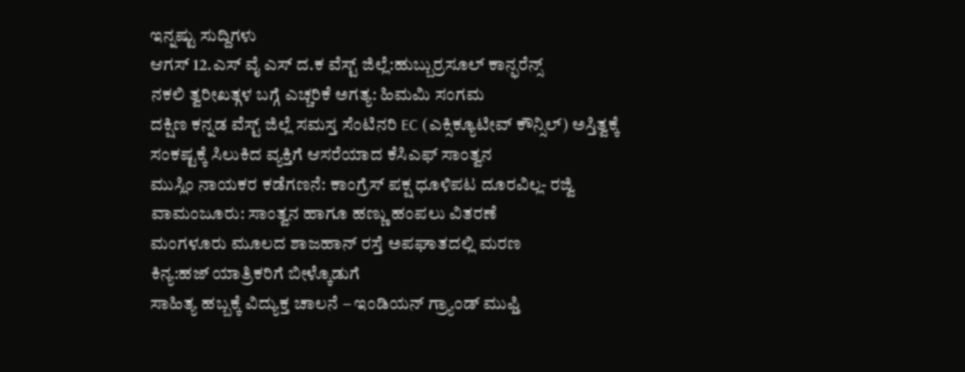ಇನ್ನಷ್ಟು ಸುದ್ದಿಗಳು
ಆಗಸ್ 12.ಎಸ್ ವೈ ಎಸ್ ದ.ಕ ವೆಸ್ಟ್ ಜಿಲ್ಲೆ:ಹುಬ್ಬುರ್ರಸೂಲ್ ಕಾನ್ಫರೆನ್ಸ್
ನಕಲಿ ತ್ವರೀಖತ್ಗಳ ಬಗ್ಗೆ ಎಚ್ಚರಿಕೆ ಅಗತ್ಯ: ಹಿಮಮಿ ಸಂಗಮ
ದಕ್ಷಿಣ ಕನ್ನಡ ವೆಸ್ಟ್ ಜಿಲ್ಲೆ ಸಮಸ್ತ ಸೆಂಟಿನರಿ EC (ಎಕ್ಸಿಕ್ಯೂಟೀವ್ ಕೌನ್ಸಿಲ್) ಅಸ್ತಿತ್ವಕ್ಕೆ
ಸಂಕಷ್ಟಕ್ಕೆ ಸಿಲುಕಿದ ವ್ಯಕ್ತಿಗೆ ಆಸರೆಯಾದ ಕೆಸಿಎಫ್ ಸಾಂತ್ವನ
ಮುಸ್ಲಿಂ ನಾಯಕರ ಕಡೆಗಣನೆ: ಕಾಂಗ್ರೆಸ್ ಪಕ್ಷ ಧೂಳಿಪಟ ದೂರವಿಲ್ಲ- ರಜ್ವಿ
ವಾಮಂಜೂರು: ಸಾಂತ್ವನ ಹಾಗೂ ಹಣ್ಣು ಹಂಪಲು ವಿತರಣೆ
ಮಂಗಳೂರು ಮೂಲದ ಶಾಜಹಾನ್ ರಸ್ತೆ ಅಪಘಾತದಲ್ಲಿ ಮರಣ
ಕಿನ್ಯ:ಹಜ್ ಯಾತ್ರಿಕರಿಗೆ ಬೀಳ್ಕೊಡುಗೆ
ಸಾಹಿತ್ಯ ಹಬ್ಬಕ್ಕೆ ವಿದ್ಯುಕ್ತ ಚಾಲನೆ – ಇಂಡಿಯನ್ ಗ್ರ್ಯಾಂಡ್ ಮುಫ್ತಿ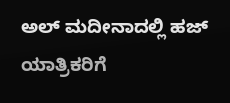ಅಲ್ ಮದೀನಾದಲ್ಲಿ ಹಜ್ ಯಾತ್ರಿಕರಿಗೆ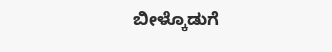ಬೀಳ್ಕೊಡುಗೆ